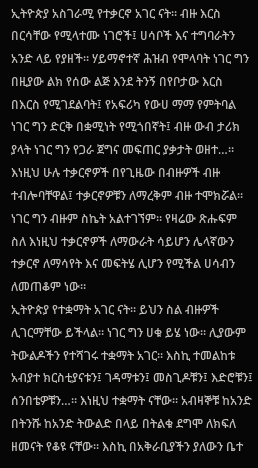ኢትዮጵያ አስገራሚ የተቃርኖ አገር ናት። ብዙ እርስ በርሳቸው የሚላተሙ ነገሮች፤ ሀሳቦች እና ተግባራትን አንድ ላይ የያዘች። ሃይማኖተኛ ሕዝብ የሞላባት ነገር ግን በዚያው ልክ የሰው ልጅ እንደ ትንኝ በየቦታው እርስ በእርስ የሚገደልባት፤ የአፍሪካ የውሀ ማማ የምትባል ነገር ግን ድርቅ በቋሚነት የሚጎበኛት፤ ብዙ ውብ ታሪክ ያላት ነገር ግን የጋራ ጀግና መፍጠር ያቃታት ወዘተ…። እነዚህ ሁሉ ተቃርኖዎች በየጊዜው በብዙዎች ብዙ ተብሎባቸዋል፤ ተቃርኖዎቹን ለማረቅም ብዙ ተሞክሯል። ነገር ግን ብዙም ስኬት አልተገኘም። የዛሬው ጽሑፍም ስለ እነዚህ ተቃርኖዎች ለማውራት ሳይሆን ሌላኛውን ተቃርኖ ለማሳየት እና መፍትሄ ሊሆን የሚችል ሀሳብን ለመጠቆም ነው።
ኢትዮጵያ የተቋማት አገር ናት። ይህን ስል ብዙዎች ሊገርማቸው ይችላል። ነገር ግን ሀቁ ይሄ ነው። ሊያውም ትውልዶችን የተሻገሩ ተቋማት አገር። እስኪ ተመልከቱ አብያተ ክርስቲያናቱን፤ ገዳማቱን፤ መስጊዶቹን፤ እድሮቹን፤ ሰንበቴዎቹን…። እነዚህ ተቋማት ናቸው። አብዛኞቹ ከአንድ በትንሹ ከአንድ ትውልድ በላይ በትልቁ ደግሞ ለክፍለ ዘመናት የቆዩ ናቸው። እስኪ በአቅራቢያችን ያለውን ቤተ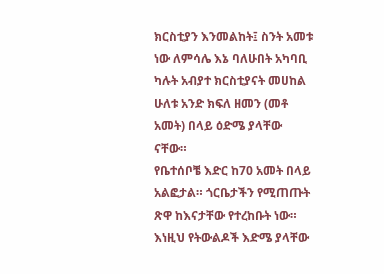ክርስቲያን እንመልከት፤ ስንት አመቱ ነው ለምሳሌ እኔ ባለሁበት አካባቢ ካሉት አብያተ ክርስቲያናት መሀከል ሁለቱ አንድ ክፍለ ዘመን (መቶ አመት) በላይ ዕድሜ ያላቸው ናቸው።
የቤተሰቦቼ እድር ከ70 አመት በላይ አልፎታል። ጎርቤታችን የሚጠጡት ጽዋ ከእናታቸው የተረከቡት ነው። እነዚህ የትውልዶች እድሜ ያላቸው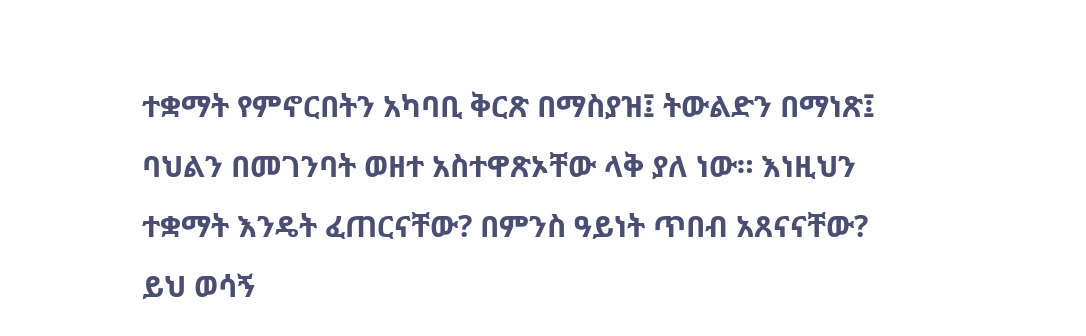ተቋማት የምኖርበትን አካባቢ ቅርጽ በማስያዝ፤ ትውልድን በማነጽ፤ ባህልን በመገንባት ወዘተ አስተዋጽኦቸው ላቅ ያለ ነው። እነዚህን ተቋማት እንዴት ፈጠርናቸው? በምንስ ዓይነት ጥበብ አጸናናቸው? ይህ ወሳኝ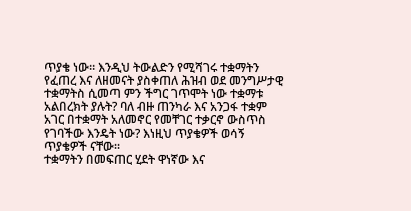ጥያቄ ነው። እንዲህ ትውልድን የሚሻገሩ ተቋማትን የፈጠረ እና ለዘመናት ያስቀጠለ ሕዝብ ወደ መንግሥታዊ ተቋማትስ ሲመጣ ምን ችግር ገጥሞት ነው ተቋማቱ አልበረክት ያሉት? ባለ ብዙ ጠንካራ እና አንጋፋ ተቋም አገር በተቋማት አለመኖር የመቸገር ተቃርኖ ውስጥስ የገባችው እንዴት ነው? እነዚህ ጥያቄዎች ወሳኝ ጥያቄዎች ናቸው።
ተቋማትን በመፍጠር ሂደት ዋነኛው እና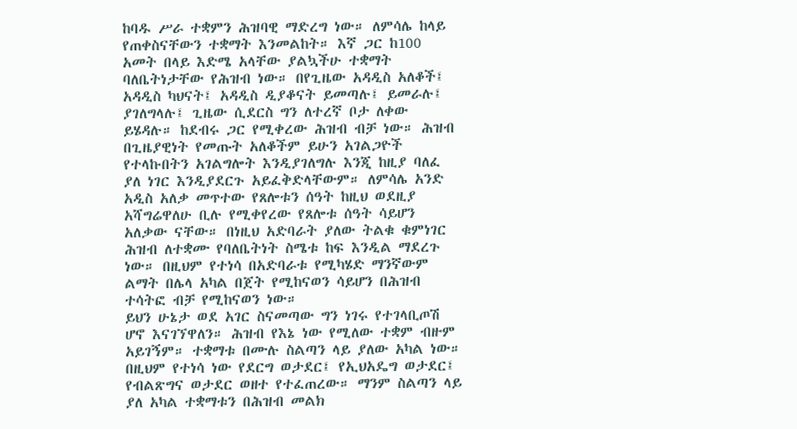ከባዱ ሥራ ተቋምን ሕዝባዊ ማድረግ ነው። ለምሳሌ ከላይ የጠቀስናቸውን ተቋማት እንመልከት። እኛ ጋር ከ100 አመት በላይ እድሜ አላቸው ያልኳችሁ ተቋማት ባለቤትነታቸው የሕዝብ ነው። በየጊዜው አዳዲስ አለቆች፤ አዳዲስ ካህናት፤ አዳዲስ ዲያቆናት ይመጣሉ፤ ይመራሉ፤ ያገለግላሉ፤ ጊዜው ሲደርስ ግን ለተረኛ ቦታ ለቀው ይሄዳሉ። ከደብሩ ጋር የሚቀረው ሕዝብ ብቻ ነው። ሕዝብ በጊዜያዊነት የመጡት አለቆችም ይሁን አገልጋዮች የተላኩበትን አገልግሎት እንዲያገለግሉ እንጂ ከዚያ ባለፈ ያለ ነገር እንዲያደርጉ አይፈቅድላቸውም። ለምሳሌ አንድ አዲስ አለቃ መጥተው የጸሎቱን ሰዓት ከዚህ ወደዚያ አሻግሬዋለሁ ቢሉ የሚቀየረው የጸሎቱ ሰዓት ሳይሆን አለቃው ናቸው። በነዚህ አድባራት ያለው ትልቁ ቁምነገር ሕዝብ ለተቋሙ የባለቤትነት ስሜቱ ከፍ እንዲል ማደረጉ ነው። በዚህም የተነሳ በአድባራቱ የሚካሄድ ማንኛውም ልማት በሌላ አካል በጀት የሚከናወን ሳይሆን በሕዝብ ተሳትፎ ብቻ የሚከናወን ነው።
ይህን ሁኔታ ወደ አገር ስናመጣው ግን ነገሩ የተገላቢጦሽ ሆኖ እናገኘዋለን። ሕዝብ የእኔ ነው የሚለው ተቋም ብዙም አይገኝም። ተቋማቱ በሙሉ ስልጣን ላይ ያለው አካል ነው። በዚህም የተነሳ ነው የደርግ ወታደር፤ የኢህአዴግ ወታደር፤ የብልጽግና ወታደር ወዘተ የተፈጠረው። ማንም ስልጣን ላይ ያለ አካል ተቋማቱን በሕዝብ መልክ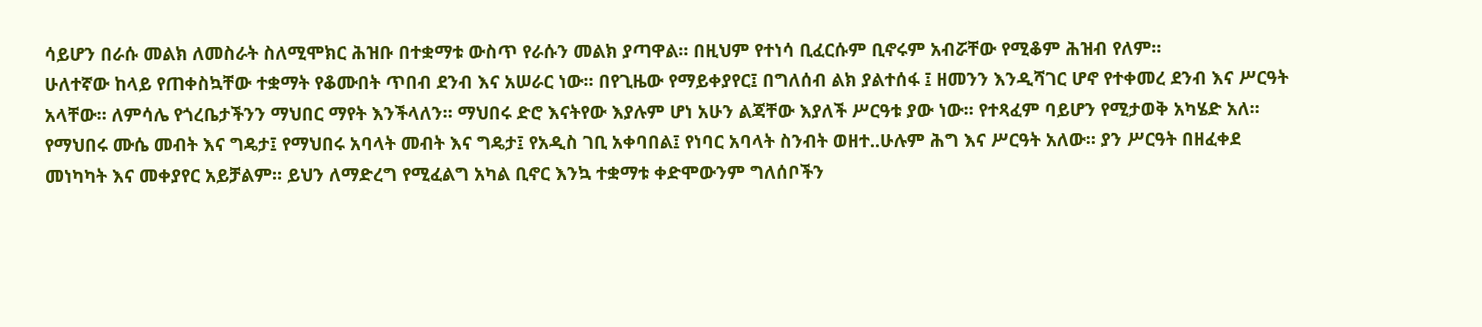ሳይሆን በራሱ መልክ ለመስራት ስለሚሞክር ሕዝቡ በተቋማቱ ውስጥ የራሱን መልክ ያጣዋል። በዚህም የተነሳ ቢፈርሱም ቢኖሩም አብሯቸው የሚቆም ሕዝብ የለም።
ሁለተኛው ከላይ የጠቀስኳቸው ተቋማት የቆሙበት ጥበብ ደንብ እና አሠራር ነው። በየጊዜው የማይቀያየር፤ በግለሰብ ልክ ያልተሰፋ ፤ ዘመንን እንዲሻገር ሆኖ የተቀመረ ደንብ እና ሥርዓት አላቸው። ለምሳሌ የጎረቤታችንን ማህበር ማየት እንችላለን። ማህበሩ ድሮ እናትየው እያሉም ሆነ አሁን ልጃቸው እያለች ሥርዓቱ ያው ነው። የተጻፈም ባይሆን የሚታወቅ አካሄድ አለ። የማህበሩ ሙሴ መብት እና ግዴታ፤ የማህበሩ አባላት መብት እና ግዴታ፤ የአዲስ ገቢ አቀባበል፤ የነባር አባላት ስንብት ወዘተ..ሁሉም ሕግ እና ሥርዓት አለው። ያን ሥርዓት በዘፈቀደ መነካካት እና መቀያየር አይቻልም። ይህን ለማድረግ የሚፈልግ አካል ቢኖር እንኳ ተቋማቱ ቀድሞውንም ግለሰቦችን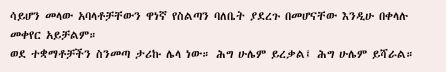ሳይሆን መላው አባላቶቻቸውን ዋነኛ የስልጣን ባለቤት ያደረጉ በመሆናቸው እንዲሁ በቀላሉ መቀየር አይቻልም።
ወደ ተቋማቶቻችን ስንመጣ ታሪኩ ሌላ ነው። ሕግ ሁሌም ይረቃል፤ ሕግ ሁሌም ይሻራል።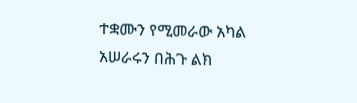ተቋሙን የሚመራው አካል አሠራሩን በሕጉ ልክ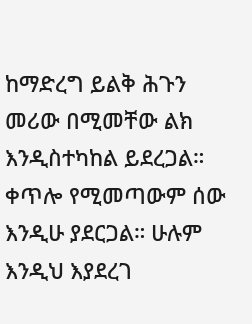ከማድረግ ይልቅ ሕጉን መሪው በሚመቸው ልክ እንዲስተካከል ይደረጋል። ቀጥሎ የሚመጣውም ሰው እንዲሁ ያደርጋል። ሁሉም እንዲህ እያደረገ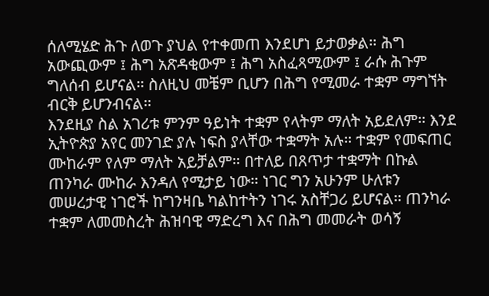ሰለሚሄድ ሕጉ ለወጉ ያህል የተቀመጠ እንደሆነ ይታወቃል። ሕግ አውጪውም ፤ ሕግ አጽዳቂውም ፤ ሕግ አስፈጻሚውም ፤ ራሱ ሕጉም ግለሰብ ይሆናል። ስለዚህ መቼም ቢሆን በሕግ የሚመራ ተቋም ማግኘት ብርቅ ይሆንብናል።
እንደዚያ ስል አገሪቱ ምንም ዓይነት ተቋም የላትም ማለት አይደለም። እንደ ኢትዮጵያ አየር መንገድ ያሉ ነፍስ ያላቸው ተቋማት አሉ። ተቋም የመፍጠር ሙከራም የለም ማለት አይቻልም። በተለይ በጸጥታ ተቋማት በኩል ጠንካራ ሙከራ እንዳለ የሚታይ ነው። ነገር ግን አሁንም ሁለቱን መሠረታዊ ነገሮች ከግንዛቤ ካልከተትን ነገሩ አስቸጋሪ ይሆናል። ጠንካራ ተቋም ለመመስረት ሕዝባዊ ማድረግ እና በሕግ መመራት ወሳኝ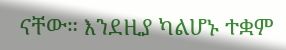ናቸው። እንደዚያ ካልሆኑ ተቋም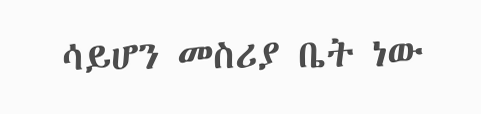ሳይሆን መስሪያ ቤት ነው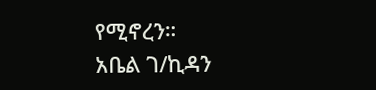የሚኖረን።
አቤል ገ/ኪዳን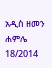አዲስ ዘመን ሐምሌ 18/2014